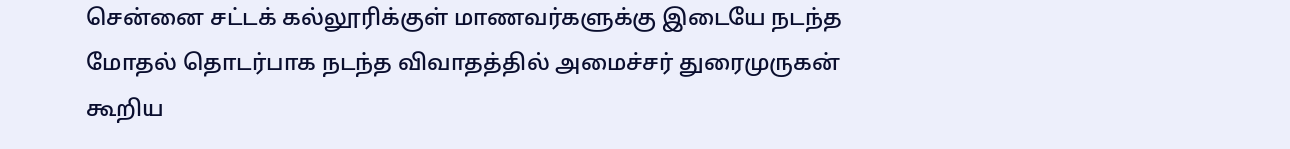சென்னை சட்டக் கல்லூரிக்குள் மாணவர்களுக்கு இடையே நடந்த மோதல் தொடர்பாக நடந்த விவாதத்தில் அமைச்சர் துரைமுருகன் கூறிய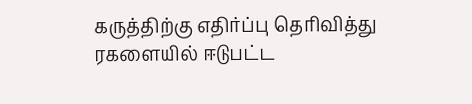கருத்திற்கு எதிர்ப்பு தெரிவித்து ரகளையில் ஈடுபட்ட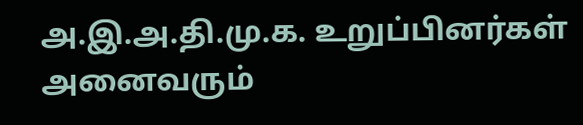அ.இ.அ.தி.மு.க. உறுப்பினர்கள் அனைவரும்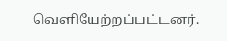வெளியேற்றப்பட்டனர்.